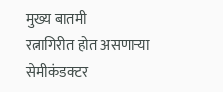मुख्य बातमी
रत्नागिरीत होत असणाऱ्या सेमीकंडक्टर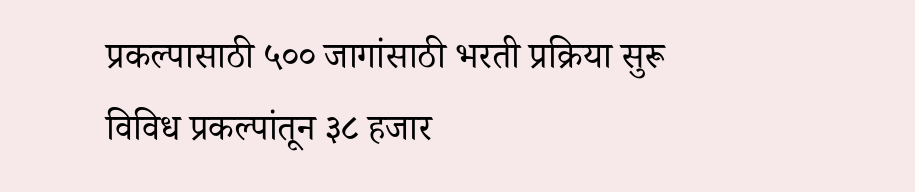प्रकल्पासाठी ५०० जागांसाठी भरती प्रक्रिया सुरू
विविध प्रकल्पांतून ३८ हजार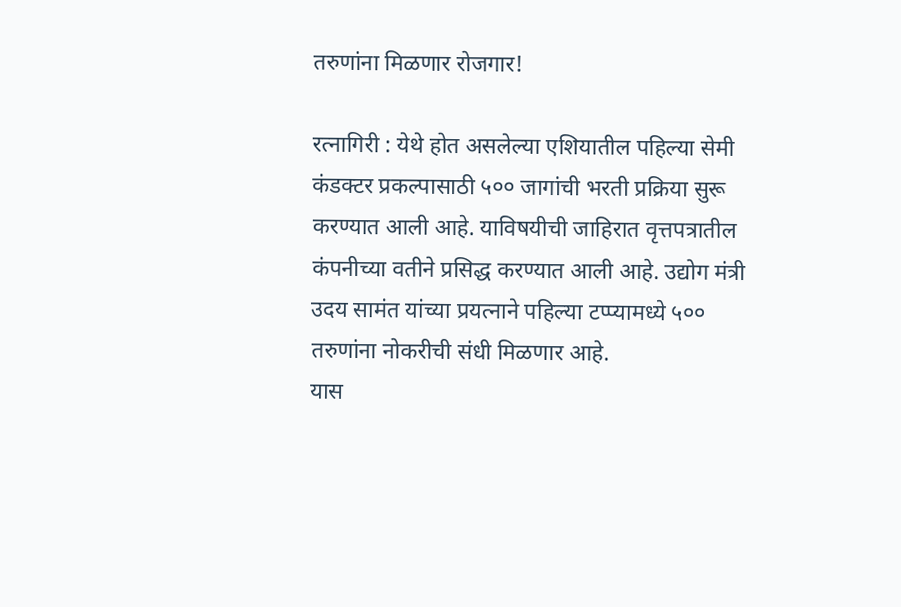तरुणांना मिळणार रोजगार!

रत्नागिरी : येथे होत असलेल्या एशियातील पहिल्या सेमी कंडक्टर प्रकल्पासाठी ५०० जागांची भरती प्रक्रिया सुरू करण्यात आली आहे. याविषयीची जाहिरात वृत्तपत्रातील कंपनीच्या वतीने प्रसिद्ध करण्यात आली आहे. उद्योग मंत्री उदय सामंत यांच्या प्रयत्नाने पहिल्या टप्प्यामध्ये ५०० तरुणांना नोकरीची संधी मिळणार आहे.
यास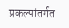प्रकल्पांतर्गत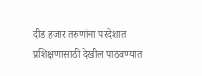दीड हजार तरुणांना परदेशात प्रशिक्षणासाठी देखील पाठवण्यात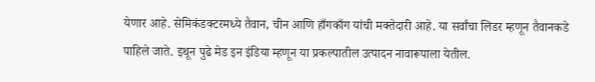येणार आहे. सेमिकंडक्टरमध्ये तैवान, चीन आणि हाँगकाँग यांची मक्तेदारी आहे. या सर्वांचा लिडर म्हणून तैवानकडे पाहिले जाते. इथून पुढे मेड इन इंडिया म्हणून या प्रकल्पातील उत्पादन नावारूपाला येतील.